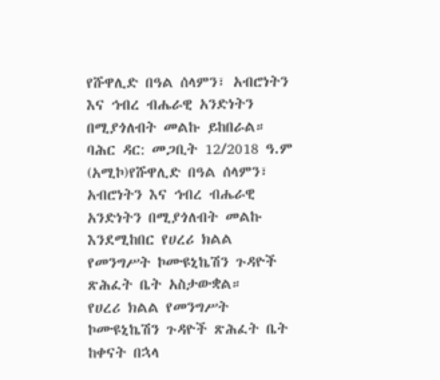የሹዋሊድ በዓል ሰላምን፣ አብሮነትን እና ኅብረ ብሔራዊ አንድነትን በሚያጎለብት መልኩ ይከበራል።
ባሕር ዳር: መጋቢት 12/2018 ዓ.ም (አሚኮ)የሹዋሊድ በዓል ሰላምን፣ አብሮነትን እና ኅብረ ብሔራዊ አንድነትን በሚያጎለብት መልኩ እንደሚከበር የሀረሪ ክልል የመንግሥት ኮሙዩኒኬሽን ጉዳዮች ጽሕፈት ቤት አስታውቋል።
የሀረሪ ክልል የመንግሥት ኮሙዩኒኬሽን ጉዳዮች ጽሕፈት ቤት ከቀናት በኋላ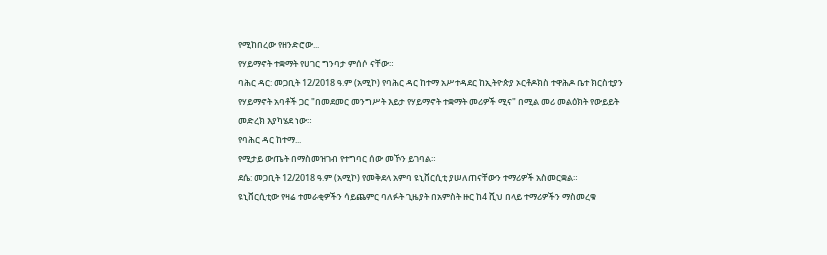የሚከበረው የዘንድሮው...
የሃይማኖት ተቋማት የሀገር ግንባታ ምሰሶ ናቸው።
ባሕር ዳር: መጋቢት 12/2018 ዓ.ም (አሚኮ) የባሕር ዳር ከተማ አሥተዳደር ከኢትዮጵያ ኦርቶዶክስ ተዋሕዶ ቤተ ክርስቲያን የሃይማኖት አባቶች ጋር "በመደመር መንግሥት እይታ የሃይማኖት ተቋማት መሪዎች ሚና" በሚል መሪ መልዕክት የውይይት መድረክ እያካሄደ ነው።
የባሕር ዳር ከተማ...
የሚታይ ውጤት በማስመዝገብ የተግባር ሰው መኾን ይገባል።
ደሴ: መጋቢት 12/2018 ዓ.ም (አሚኮ) የመቅደላ አምባ ዩኒቨርሲቲ ያሠለጠናቸውን ተማሪዎች አስመርቋል።
ዩኒቨርሲቲው የዛሬ ተመራቂዎችን ሳይጨምር ባለፉት ጊዜያት በአምስት ዙር ከ4 ሺህ በላይ ተማሪዎችን ማስመረቁ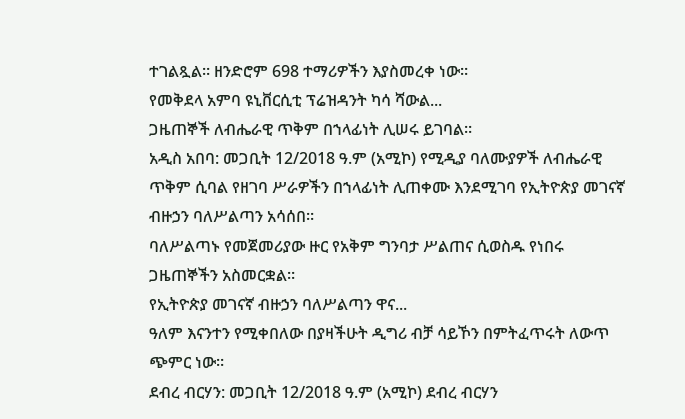ተገልጿል። ዘንድሮም 698 ተማሪዎችን እያስመረቀ ነው።
የመቅደላ አምባ ዩኒቨርሲቲ ፕሬዝዳንት ካሳ ሻውል...
ጋዜጠኞች ለብሔራዊ ጥቅም በኀላፊነት ሊሠሩ ይገባል።
አዲስ አበባ: መጋቢት 12/2018 ዓ.ም (አሚኮ) የሚዲያ ባለሙያዎች ለብሔራዊ ጥቅም ሲባል የዘገባ ሥራዎችን በኀላፊነት ሊጠቀሙ እንደሚገባ የኢትዮጵያ መገናኛ ብዙኃን ባለሥልጣን አሳሰበ።
ባለሥልጣኑ የመጀመሪያው ዙር የአቅም ግንባታ ሥልጠና ሲወስዱ የነበሩ ጋዜጠኞችን አስመርቋል።
የኢትዮጵያ መገናኛ ብዙኃን ባለሥልጣን ዋና...
ዓለም እናንተን የሚቀበለው በያዛችሁት ዲግሪ ብቻ ሳይኾን በምትፈጥሩት ለውጥ ጭምር ነው።
ደብረ ብርሃን: መጋቢት 12/2018 ዓ.ም (አሚኮ) ደብረ ብርሃን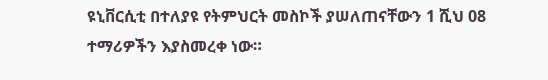ዩኒቨርሲቲ በተለያዩ የትምህርት መስኮች ያሠለጠናቸውን 1 ሺህ 08 ተማሪዎችን እያስመረቀ ነው።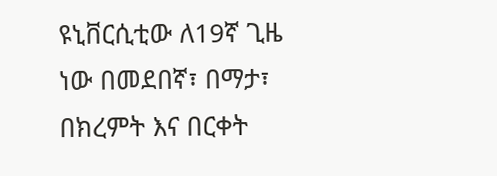ዩኒቨርሲቲው ለ19ኛ ጊዜ ነው በመደበኛ፣ በማታ፣ በክረምት እና በርቀት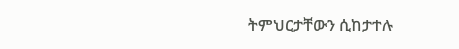ትምህርታቸውን ሲከታተሉ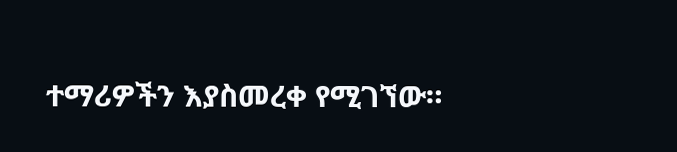ተማሪዎችን እያስመረቀ የሚገኘው።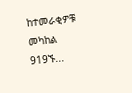ከተመራቂዎቹ መካከል 919ኙ...